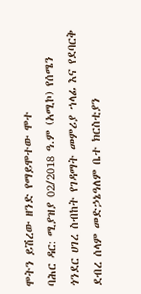ሞትን ይሽረው ዘንድ የማይሞተው ሞተ
ባሕር ዳር: ሚያዝያ 02/2018 ዓ.ም (አሚኮ) የሰሜን ጎንደር ሀገረ ስብከት የገዳማት መምሪያ ኀላፊ እና የደባርቅ ደብረ ሰላም መድኃኔዓለም ቤተ ክርስቲያን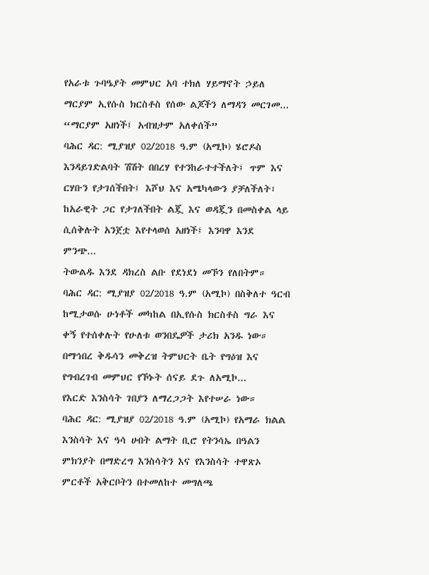የአራቱ ጉባዔያት መምህር አባ ተክለ ሃይማኖት ኃይለ ማርያም ኢየሱስ ክርስቶስ የሰው ልጆችን ለማዳን መርገመ...
“ማርያም አዘነች፤ አብዝታም አለቀሰች”
ባሕር ዳር: ሚያዝያ 02/2018 ዓ.ም (አሚኮ) ሄሮዶስ እንዳይገድልባት ሽሽት በበረሃ የተንከራተተችለት፤ ጥም እና ርሃቡን የታገሰችበት፤ እሾህ እና አሜካላውን ያቻለችለት፣ ከአራዊት ጋር የታገለችበት ልጇ እና ወዳጇን በመስቀል ላይ ሲሰቅሉት አንጀቷ እየተላወሰ አዘነች፤ እንባዋ እንደ ምንጭ...
ትውልዱ እንደ ዳክረስ ልቡ የደነደነ መኾን የለበትም።
ባሕር ዳር: ሚያዝያ 02/2018 ዓ.ም (አሚኮ) በስቅለተ ዓርብ ከሚታወሱ ሁነቶች መካከል በኢየሱስ ክርስቶስ ግራ እና ቀኝ የተሰቀሉት የሁለቱ ወንበዴዎች ታሪክ አንዱ ነው።
በማኅበረ ቅዱሳን መቅረዝ ትምህርት ቤት የግዕዝ እና የግብረገብ መምህር የኾኑት ሰናይ ደጉ ለአሚኮ...
የእርድ እንስሳት ገበያን ለማረጋጋት እየተሠራ ነው።
ባሕር ዳር: ሚያዝያ 02/2018 ዓ.ም (አሚኮ) የአማራ ክልል እንስሳት እና ዓሳ ሀብት ልማት ቢሮ የትንሳኤ በዓልን ምክንያት በማድረግ እንስሳትን እና የእንስሳት ተዋጽኦ ምርቶች አቅርቦትን በተመለከተ መግለጫ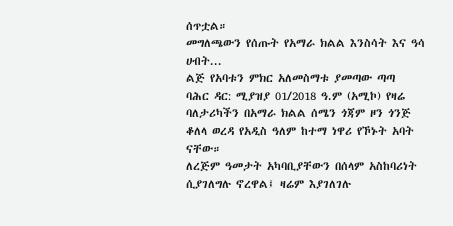ሰጥቷል።
መግለጫውን የሰጡት የአማራ ክልል እንስሳት እና ዓሳ ሀብት...
ልጅ የአባቱን ምክር አለመስማቱ ያመጣው ጣጣ
ባሕር ዳር: ሚያዝያ 01/2018 ዓ.ም (አሚኮ) የዛሬ ባለታሪካችን በአማራ ክልል ሰሜን ጎጃም ዞን ጎንጅ ቆለላ ወረዳ የአዲስ ዓለም ከተማ ነዋሪ የኾኑት አባት ናቸው።
ለረጅም ዓመታት አካባቢያቸውን በሰላም አስከባሪነት ሲያገለግሉ ኖረዋል፤ ዛሬም እያገለገሉ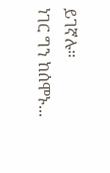ይገኛሉ።
ነገር ግን ከሰሞኑ...